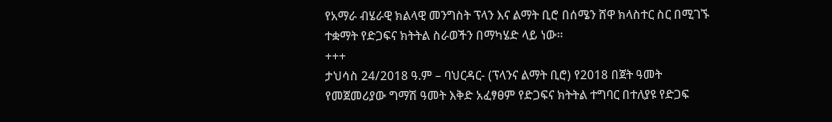የአማራ ብሄራዊ ክልላዊ መንግስት ፕላን እና ልማት ቢሮ በሰሜን ሸዋ ክላስተር ስር በሚገኙ ተቋማት የድጋፍና ክትትል ስራወችን በማካሄድ ላይ ነው።
+++
ታህሳስ 24/2018 ዓ.ም – ባህርዳር- (ፕላንና ልማት ቢሮ) የ2018 በጀት ዓመት የመጀመሪያው ግማሽ ዓመት እቅድ አፈፃፀም የድጋፍና ክትትል ተግባር በተለያዩ የድጋፍ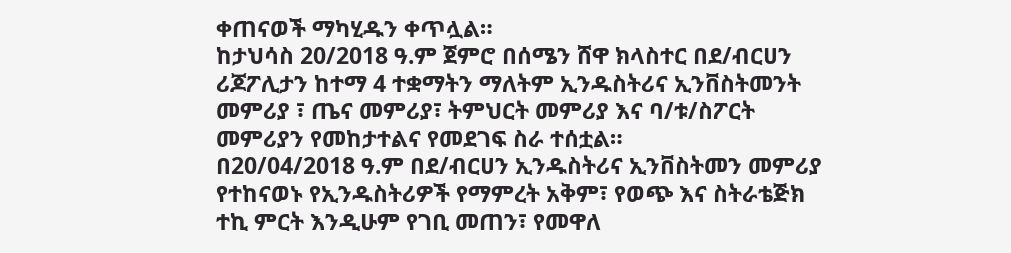ቀጠናወች ማካሂዱን ቀጥሏል።
ከታህሳስ 20/2018 ዓ.ም ጀምሮ በሰሜን ሸዋ ክላስተር በደ/ብርሀን ሪጆፖሊታን ከተማ 4 ተቋማትን ማለትም ኢንዱስትሪና ኢንቨስትመንት መምሪያ ፣ ጤና መምሪያ፣ ትምህርት መምሪያ እና ባ/ቱ/ስፖርት መምሪያን የመከታተልና የመደገፍ ስራ ተሰቷል።
በ20/04/2018 ዓ.ም በደ/ብርሀን ኢንዱስትሪና ኢንቨስትመን መምሪያ የተከናወኑ የኢንዱስትሪዎች የማምረት አቅም፣ የወጭ እና ስትራቴጅክ ተኪ ምርት እንዲሁም የገቢ መጠን፣ የመዋለ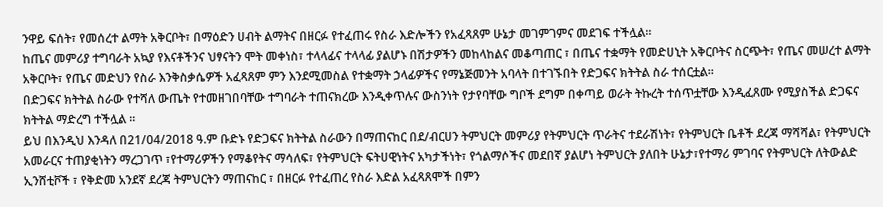ንዋይ ፍሰት፣ የመሰረተ ልማት አቅርቦት፣ በማዕድን ሀብት ልማትና በዘርፉ የተፈጠሩ የስራ እድሎችን የአፈጻጸም ሁኔታ መገምገምና መደገፍ ተችሏል።
ከጤና መምሪያ ተግባራት አኳያ የእናቶችንና ህፃናትን ሞት መቀነስ፣ ተላላፊና ተላላፊ ያልሆኑ በሽታዎችን መከላከልና መቆጣጠር ፣ በጤና ተቋማት የመድሀኒት አቅርቦትና ስርጭት፣ የጤና መሠረተ ልማት አቅርቦት፣ የጤና መድህን የስራ እንቅስቃሴዎች አፈጻጸም ምን እንደሚመስል የተቋማት ኃላፊዎችና የማኔጅመንት አባላት በተገኙበት የድጋፍና ክትትል ስራ ተሰርቷል።
በድጋፍና ክትትል ስራው የተሻለ ውጤት የተመዘገበባቸው ተግባራት ተጠናክረው እንዲቀጥሉና ውስንነት የታየባቸው ግቦች ደግም በቀጣይ ወራት ትኩረት ተሰጥቷቸው እንዲፈጸሙ የሚያስችል ድጋፍና ክትትል ማድረግ ተችሏል ።
ይህ በእንዲህ እንዳለ በ21/04/2018 ዓ.ም ቡድኑ የድጋፍና ክትትል ስራውን በማጠናከር በደ/ብርሀን ትምህርት መምሪያ የትምህርት ጥራትና ተደራሽነት፣ የትምህርት ቤቶች ደረጃ ማሻሻል፣ የትምህርት አመራርና ተጠያቂነትን ማረጋገጥ ፣የተማሪዎችን የማቆየትና ማሳለፍ፣ የትምህርት ፍትሀዊነትና አካታችነት፣ የጎልማሶችና መደበኛ ያልሆነ ትምህርት ያለበት ሁኔታ፣የተማሪ ምገባና የትምህርት ለትውልድ ኢንሸቲቮች ፣ የቅድመ አንደኛ ደረጃ ትምህርትን ማጠናከር ፣ በዘርፉ የተፈጠረ የስራ እድል አፈጻጸሞች በምን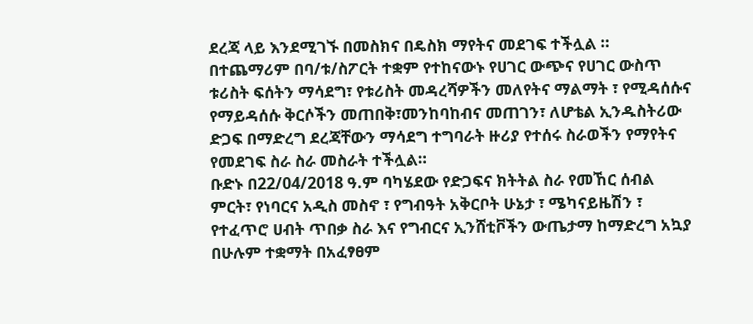ደረጃ ላይ እንደሚገኙ በመስክና በዴስክ ማየትና መደገፍ ተችሏል ።
በተጨማሪም በባ/ቱ/ስፖርት ተቋም የተከናውኑ የሀገር ውጭና የሀገር ውስጥ ቱሪስት ፍሰትን ማሳደግ፣ የቱሪስት መዳረሻዎችን መለየትና ማልማት ፣ የሚዳሰሱና የማይዳሰሱ ቅርሶችን መጠበቅ፣መንከባከብና መጠገን፣ ለሆቴል ኢንዱስትሪው ድጋፍ በማድረግ ደረጃቸውን ማሳደግ ተግባራት ዙሪያ የተሰሩ ስራወችን የማየትና የመደገፍ ስራ ስራ መስራት ተችሏል።
ቡድኑ በ22/04/2018 ዓ.ም ባካሄደው የድጋፍና ክትትል ስራ የመኸር ሰብል ምርት፣ የነባርና አዲስ መስኖ ፣ የግብዓት አቅርቦት ሁኔታ ፣ ሜካናይዜሽን ፣ የተፈጥሮ ሀብት ጥበቃ ስራ እና የግብርና ኢንሸቲቮችን ውጤታማ ከማድረግ አኳያ በሁሉም ተቋማት በአፈፃፀም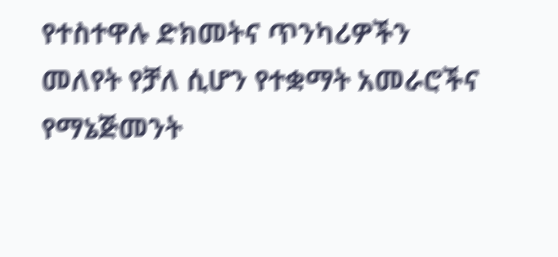የተስተዋሉ ድክመትና ጥንካሪዎችን መለየት የቻለ ሲሆን የተቋማት አመራሮችና የማኔጅመንት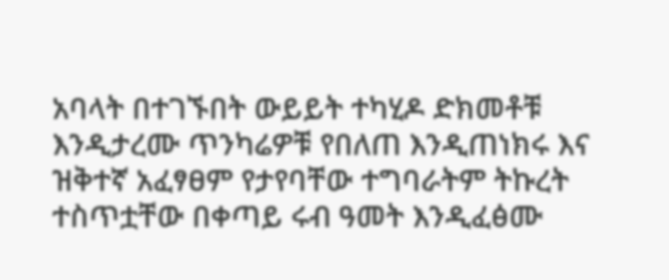አባላት በተገኙበት ውይይት ተካሂዶ ድክመቶቹ እንዲታረሙ ጥንካሬዎቹ የበለጠ እንዲጠነክሩ እና ዝቅተኛ አፈፃፀም የታየባቸው ተግባራትም ትኩረት ተስጥቷቸው በቀጣይ ሩብ ዓመት እንዲፈፅሙ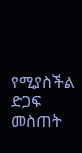የሚያስችል ድጋፍ መስጠት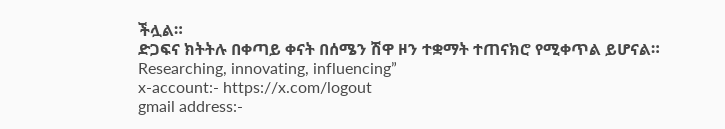ችሏል።
ድጋፍና ክትትሉ በቀጣይ ቀናት በሰሜን ሽዋ ዞን ተቋማት ተጠናክሮ የሚቀጥል ይሆናል።
Researching, innovating, influencing”
x-account:- https://x.com/logout
gmail address:-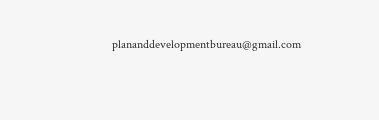plananddevelopmentbureau@gmail.com